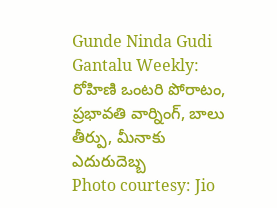Gunde Ninda Gudi Gantalu Weekly: రోహిణి ఒంటరి పోరాటం, ప్రభావతి వార్నింగ్, బాలు తీర్పు, మీనాకు ఎదురుదెబ్బ
Photo courtesy: Jio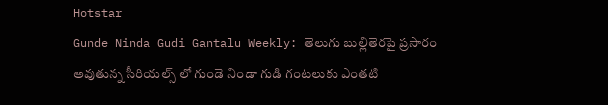Hotstar
Gunde Ninda Gudi Gantalu Weekly: తెలుగు బుల్లితెరపై ప్రసారం అవుతున్న సీరియల్స్ లో గుండె నిండా గుడి గంటలుకు ఎంతటి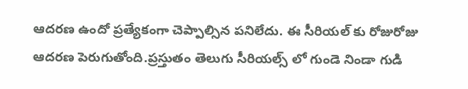ఆదరణ ఉందో ప్రత్యేకంగా చెప్పాల్సిన పనిలేదు. ఈ సీరియల్ కు రోజురోజు ఆదరణ పెరుగుతోంది.ప్రస్తుతం తెలుగు సీరియల్స్ లో గుండె నిండా గుడి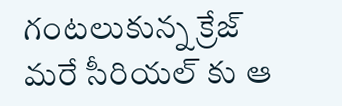గంటలుకున్న క్రేజ్ మరే సీరియల్ కు ఆ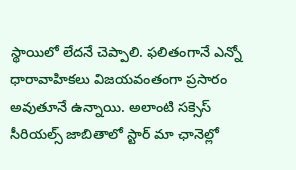స్థాయిలో లేదనే చెప్పాలి. ఫలితంగానే ఎన్నో ధారావాహికలు విజయవంతంగా ప్రసారం అవుతూనే ఉన్నాయి. అలాంటి సక్సెస్ సీరియల్స్ జాబితాలో స్టార్ మా ఛానెల్లో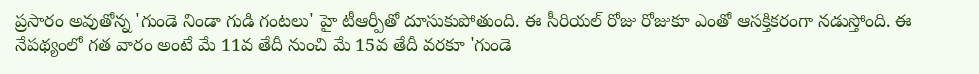ప్రసారం అవుతోన్న 'గుండె నిండా గుడి గంటలు' హై టీఆర్పీతో దూసుకుపోతుంది. ఈ సీరియల్ రోజు రోజుకూ ఎంతో ఆసక్తికరంగా నడుస్తోంది. ఈ నేపథ్యంలో గత వారం అంటే మే 11వ తేదీ నుంచి మే 15వ తేదీ వరకూ 'గుండె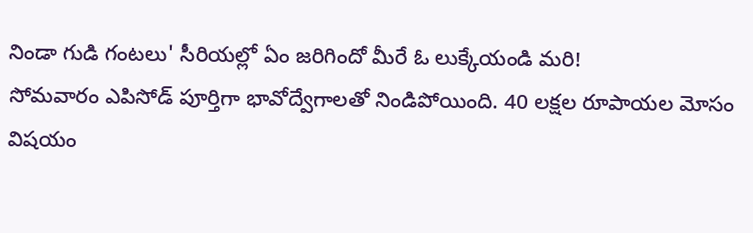నిండా గుడి గంటలు' సీరియల్లో ఏం జరిగిందో మీరే ఓ లుక్కేయండి మరి!
సోమవారం ఎపిసోడ్ పూర్తిగా భావోద్వేగాలతో నిండిపోయింది. 40 లక్షల రూపాయల మోసం విషయం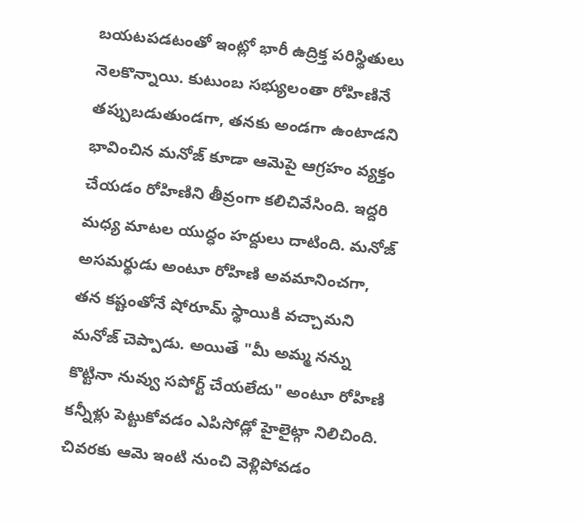బయటపడటంతో ఇంట్లో భారీ ఉద్రిక్త పరిస్థితులు నెలకొన్నాయి. కుటుంబ సభ్యులంతా రోహిణినే తప్పుబడుతుండగా, తనకు అండగా ఉంటాడని భావించిన మనోజ్ కూడా ఆమెపై ఆగ్రహం వ్యక్తం చేయడం రోహిణిని తీవ్రంగా కలిచివేసింది. ఇద్దరి మధ్య మాటల యుద్ధం హద్దులు దాటింది. మనోజ్ అసమర్థుడు అంటూ రోహిణి అవమానించగా, తన కష్టంతోనే షోరూమ్ స్థాయికి వచ్చామని మనోజ్ చెప్పాడు. అయితే "మీ అమ్మ నన్ను కొట్టినా నువ్వు సపోర్ట్ చేయలేదు" అంటూ రోహిణి కన్నీళ్లు పెట్టుకోవడం ఎపిసోడ్లో హైలైట్గా నిలిచింది. చివరకు ఆమె ఇంటి నుంచి వెళ్లిపోవడం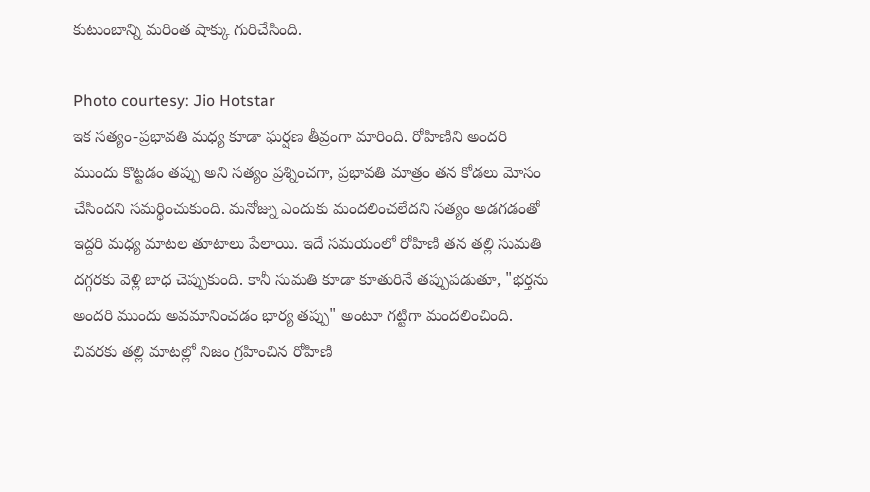కుటుంబాన్ని మరింత షాక్కు గురిచేసింది.

Photo courtesy: Jio Hotstar
ఇక సత్యం-ప్రభావతి మధ్య కూడా ఘర్షణ తీవ్రంగా మారింది. రోహిణిని అందరి ముందు కొట్టడం తప్పు అని సత్యం ప్రశ్నించగా, ప్రభావతి మాత్రం తన కోడలు మోసం చేసిందని సమర్థించుకుంది. మనోజ్ను ఎందుకు మందలించలేదని సత్యం అడగడంతో ఇద్దరి మధ్య మాటల తూటాలు పేలాయి. ఇదే సమయంలో రోహిణి తన తల్లి సుమతి దగ్గరకు వెళ్లి బాధ చెప్పుకుంది. కానీ సుమతి కూడా కూతురినే తప్పుపడుతూ, "భర్తను అందరి ముందు అవమానించడం భార్య తప్పు" అంటూ గట్టిగా మందలించింది. చివరకు తల్లి మాటల్లో నిజం గ్రహించిన రోహిణి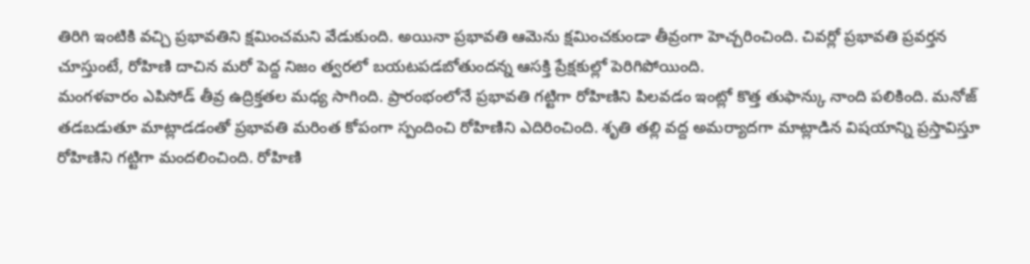తిరిగి ఇంటికి వచ్చి ప్రభావతిని క్షమించమని వేడుకుంది. అయినా ప్రభావతి ఆమెను క్షమించకుండా తీవ్రంగా హెచ్చరించింది. చివర్లో ప్రభావతి ప్రవర్తన చూస్తుంటే, రోహిణి దాచిన మరో పెద్ద నిజం త్వరలో బయటపడబోతుందన్న ఆసక్తి ప్రేక్షకుల్లో పెరిగిపోయింది.
మంగళవారం ఎపిసోడ్ తీవ్ర ఉద్రిక్తతల మధ్య సాగింది. ప్రారంభంలోనే ప్రభావతి గట్టిగా రోహిణిని పిలవడం ఇంట్లో కొత్త తుఫాన్కు నాంది పలికింది. మనోజ్ తడబడుతూ మాట్లాడడంతో ప్రభావతి మరింత కోపంగా స్పందించి రోహిణిని ఎదిరించింది. శృతి తల్లి వద్ద అమర్యాదగా మాట్లాడిన విషయాన్ని ప్రస్తావిస్తూ రోహిణిని గట్టిగా మందలించింది. రోహిణి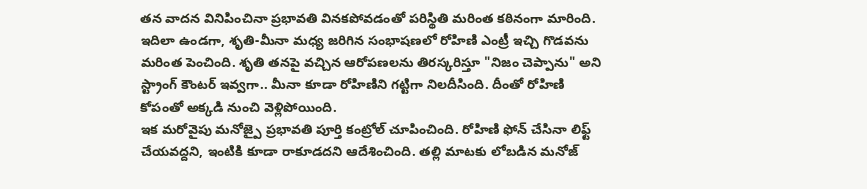తన వాదన వినిపించినా ప్రభావతి వినకపోవడంతో పరిస్థితి మరింత కఠినంగా మారింది. ఇదిలా ఉండగా, శృతి-మీనా మధ్య జరిగిన సంభాషణలో రోహిణి ఎంట్రీ ఇచ్చి గొడవను మరింత పెంచింది. శృతి తనపై వచ్చిన ఆరోపణలను తిరస్కరిస్తూ "నిజం చెప్పాను" అని స్ట్రాంగ్ కౌంటర్ ఇవ్వగా.. మీనా కూడా రోహిణిని గట్టిగా నిలదీసింది. దీంతో రోహిణి కోపంతో అక్కడి నుంచి వెళ్లిపోయింది.
ఇక మరోవైపు మనోజ్పై ప్రభావతి పూర్తి కంట్రోల్ చూపించింది. రోహిణి ఫోన్ చేసినా లిఫ్ట్ చేయవద్దని, ఇంటికి కూడా రాకూడదని ఆదేశించింది. తల్లి మాటకు లోబడిన మనోజ్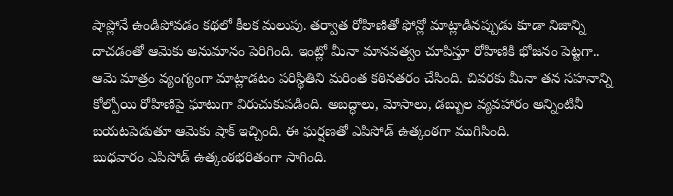షాప్లోనే ఉండిపోవడం కథలో కీలక మలుపు. తర్వాత రోహిణితో ఫోన్లో మాట్లాడినప్పుడు కూడా నిజాన్ని దాచడంతో ఆమెకు అనుమానం పెరిగింది. ఇంట్లో మీనా మానవత్వం చూపిస్తూ రోహిణికి భోజనం పెట్టగా.. ఆమె మాత్రం వ్యంగ్యంగా మాట్లాడటం పరిస్థితిని మరింత కఠినతరం చేసింది. చివరకు మీనా తన సహనాన్ని కోల్పోయి రోహిణిపై ఘాటుగా విరుచుకుపడింది. అబద్ధాలు, మోసాలు, డబ్బుల వ్యవహారం అన్నింటినీ బయటపెడుతూ ఆమెకు షాక్ ఇచ్చింది. ఈ ఘర్షణతో ఎపిసోడ్ ఉత్కంఠగా ముగిసింది.
బుధవారం ఎపిసోడ్ ఉత్కంఠభరితంగా సాగింది.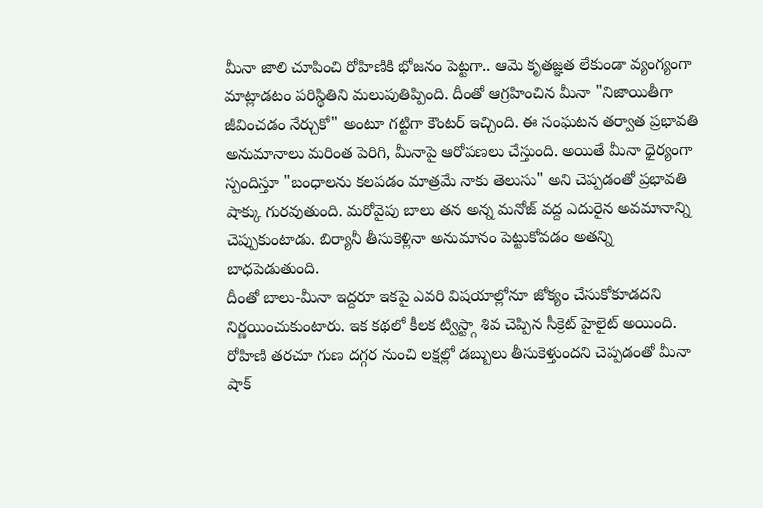మీనా జాలి చూపించి రోహిణికి భోజనం పెట్టగా.. ఆమె కృతజ్ఞత లేకుండా వ్యంగ్యంగా మాట్లాడటం పరిస్థితిని మలుపుతిప్పింది. దీంతో ఆగ్రహించిన మీనా "నిజాయితీగా జీవించడం నేర్చుకో" అంటూ గట్టిగా కౌంటర్ ఇచ్చింది. ఈ సంఘటన తర్వాత ప్రభావతి అనుమానాలు మరింత పెరిగి, మీనాపై ఆరోపణలు చేస్తుంది. అయితే మీనా ధైర్యంగా స్పందిస్తూ "బంధాలను కలపడం మాత్రమే నాకు తెలుసు" అని చెప్పడంతో ప్రభావతి షాక్కు గురవుతుంది. మరోవైపు బాలు తన అన్న మనోజ్ వద్ద ఎదురైన అవమానాన్ని చెప్పుకుంటాడు. బిర్యానీ తీసుకెళ్లినా అనుమానం పెట్టుకోవడం అతన్ని బాధపెడుతుంది.
దీంతో బాలు-మీనా ఇద్దరూ ఇకపై ఎవరి విషయాల్లోనూ జోక్యం చేసుకోకూడదని నిర్ణయించుకుంటారు. ఇక కథలో కీలక ట్విస్ట్గా శివ చెప్పిన సీక్రెట్ హైలైట్ అయింది. రోహిణి తరచూ గుణ దగ్గర నుంచి లక్షల్లో డబ్బులు తీసుకెళ్తుందని చెప్పడంతో మీనా షాక్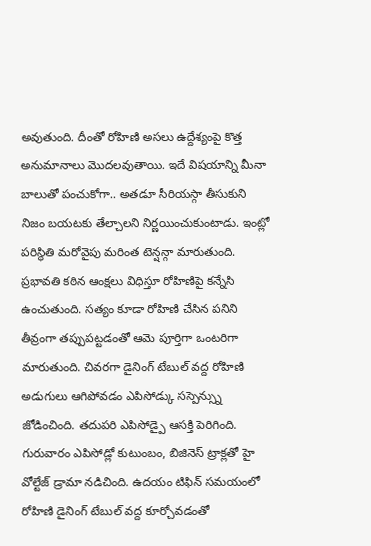అవుతుంది. దీంతో రోహిణి అసలు ఉద్దేశ్యంపై కొత్త అనుమానాలు మొదలవుతాయి. ఇదే విషయాన్ని మీనా బాలుతో పంచుకోగా.. అతడూ సీరియస్గా తీసుకుని నిజం బయటకు తేల్చాలని నిర్ణయించుకుంటాడు. ఇంట్లో పరిస్థితి మరోవైపు మరింత టెన్షన్గా మారుతుంది. ప్రభావతి కఠిన ఆంక్షలు విధిస్తూ రోహిణిపై కన్నేసి ఉంచుతుంది. సత్యం కూడా రోహిణి చేసిన పనిని తీవ్రంగా తప్పుపట్టడంతో ఆమె పూర్తిగా ఒంటరిగా మారుతుంది. చివరగా డైనింగ్ టేబుల్ వద్ద రోహిణి అడుగులు ఆగిపోవడం ఎపిసోడ్కు సస్పెన్స్ను జోడించింది. తదుపరి ఎపిసోడ్పై ఆసక్తి పెరిగింది.
గురువారం ఎపిసోడ్లో కుటుంబం, బిజినెస్ ట్రాక్లతో హై వోల్టేజ్ డ్రామా నడిచింది. ఉదయం టిఫిన్ సమయంలో రోహిణి డైనింగ్ టేబుల్ వద్ద కూర్చోవడంతో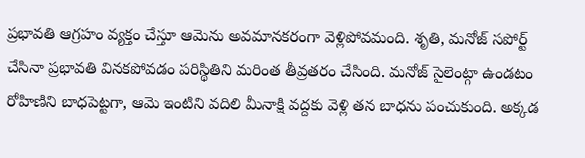ప్రభావతి ఆగ్రహం వ్యక్తం చేస్తూ ఆమెను అవమానకరంగా వెళ్లిపోవమంది. శృతి, మనోజ్ సపోర్ట్ చేసినా ప్రభావతి వినకపోవడం పరిస్థితిని మరింత తీవ్రతరం చేసింది. మనోజ్ సైలెంట్గా ఉండటం రోహిణిని బాధపెట్టగా, ఆమె ఇంటిని వదిలి మీనాక్షి వద్దకు వెళ్లి తన బాధను పంచుకుంది. అక్కడ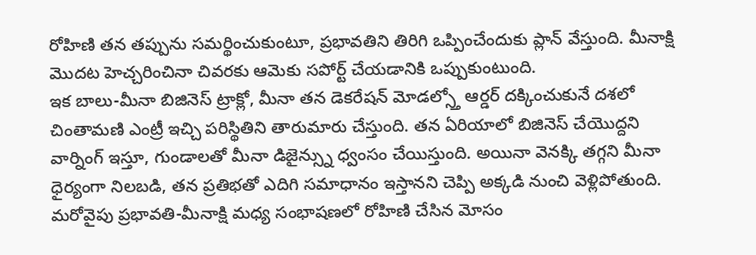రోహిణి తన తప్పును సమర్థించుకుంటూ, ప్రభావతిని తిరిగి ఒప్పించేందుకు ప్లాన్ వేస్తుంది. మీనాక్షి మొదట హెచ్చరించినా చివరకు ఆమెకు సపోర్ట్ చేయడానికి ఒప్పుకుంటుంది.
ఇక బాలు-మీనా బిజినెస్ ట్రాక్లో, మీనా తన డెకరేషన్ మోడల్స్తో ఆర్డర్ దక్కించుకునే దశలో చింతామణి ఎంట్రీ ఇచ్చి పరిస్థితిని తారుమారు చేస్తుంది. తన ఏరియాలో బిజినెస్ చేయొద్దని వార్నింగ్ ఇస్తూ, గుండాలతో మీనా డిజైన్స్ను ధ్వంసం చేయిస్తుంది. అయినా వెనక్కి తగ్గని మీనా ధైర్యంగా నిలబడి, తన ప్రతిభతో ఎదిగి సమాధానం ఇస్తానని చెప్పి అక్కడి నుంచి వెళ్లిపోతుంది. మరోవైపు ప్రభావతి-మీనాక్షి మధ్య సంభాషణలో రోహిణి చేసిన మోసం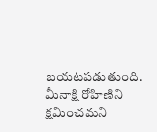బయటపడుతుంది. మీనాక్షి రోహిణిని క్షమించమని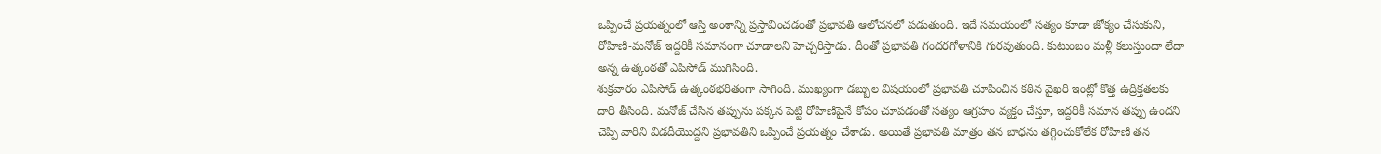ఒప్పించే ప్రయత్నంలో ఆస్తి అంశాన్ని ప్రస్తావించడంతో ప్రభావతి ఆలోచనలో పడుతుంది. ఇదే సమయంలో సత్యం కూడా జోక్యం చేసుకుని, రోహిణి-మనోజ్ ఇద్దరికీ సమానంగా చూడాలని హెచ్చరిస్తాడు. దీంతో ప్రభావతి గందరగోళానికి గురవుతుంది. కుటుంబం మళ్లీ కలుస్తుందా లేదా అన్న ఉత్కంఠతో ఎపిసోడ్ ముగిసింది.
శుక్రవారం ఎపిసోడ్ ఉత్కంఠభరితంగా సాగింది. ముఖ్యంగా డబ్బుల విషయంలో ప్రభావతి చూపించిన కఠిన వైఖరి ఇంట్లో కొత్త ఉద్రిక్తతలకు దారి తీసింది. మనోజ్ చేసిన తప్పును పక్కన పెట్టి రోహిణిపైనే కోపం చూపడంతో సత్యం ఆగ్రహం వ్యక్తం చేస్తూ, ఇద్దరికీ సమాన తప్పు ఉందని చెప్పి వారిని విడదీయొద్దని ప్రభావతిని ఒప్పించే ప్రయత్నం చేశాడు. అయితే ప్రభావతి మాత్రం తన బాధను తగ్గించుకోలేక రోహిణి తన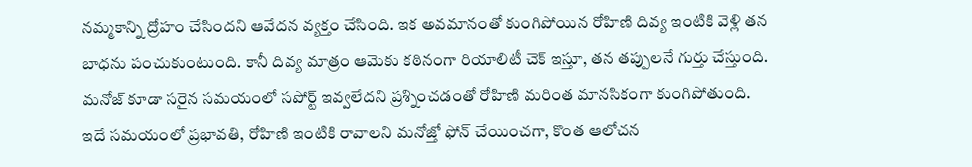నమ్మకాన్ని ద్రోహం చేసిందని ఆవేదన వ్యక్తం చేసింది. ఇక అవమానంతో కుంగిపోయిన రోహిణి దివ్య ఇంటికి వెళ్లి తన బాధను పంచుకుంటుంది. కానీ దివ్య మాత్రం ఆమెకు కఠినంగా రియాలిటీ చెక్ ఇస్తూ, తన తప్పులనే గుర్తు చేస్తుంది. మనోజ్ కూడా సరైన సమయంలో సపోర్ట్ ఇవ్వలేదని ప్రశ్నించడంతో రోహిణి మరింత మానసికంగా కుంగిపోతుంది.
ఇదే సమయంలో ప్రభావతి, రోహిణి ఇంటికి రావాలని మనోజ్తో ఫోన్ చేయించగా, కొంత ఆలోచన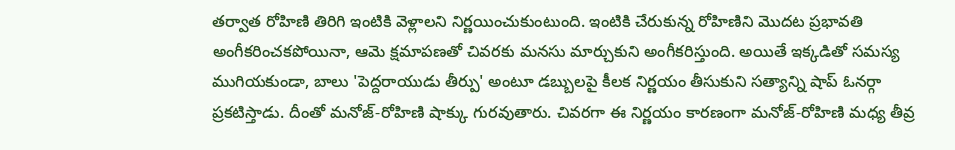తర్వాత రోహిణి తిరిగి ఇంటికి వెళ్లాలని నిర్ణయించుకుంటుంది. ఇంటికి చేరుకున్న రోహిణిని మొదట ప్రభావతి అంగీకరించకపోయినా, ఆమె క్షమాపణతో చివరకు మనసు మార్చుకుని అంగీకరిస్తుంది. అయితే ఇక్కడితో సమస్య ముగియకుండా, బాలు 'పెద్దరాయుడు తీర్పు' అంటూ డబ్బులపై కీలక నిర్ణయం తీసుకుని సత్యాన్ని షాప్ ఓనర్గా ప్రకటిస్తాడు. దీంతో మనోజ్-రోహిణి షాక్కు గురవుతారు. చివరగా ఈ నిర్ణయం కారణంగా మనోజ్-రోహిణి మధ్య తీవ్ర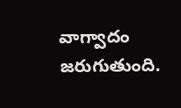వాగ్వాదం జరుగుతుంది.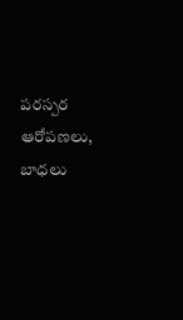పరస్పర ఆరోపణలు, బాధలు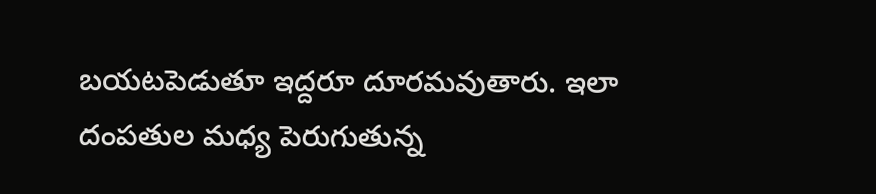బయటపెడుతూ ఇద్దరూ దూరమవుతారు. ఇలా దంపతుల మధ్య పెరుగుతున్న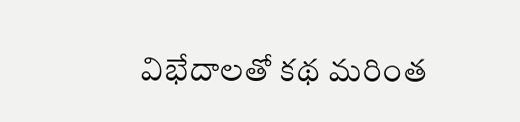విభేదాలతో కథ మరింత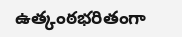ఉత్కంఠభరితంగా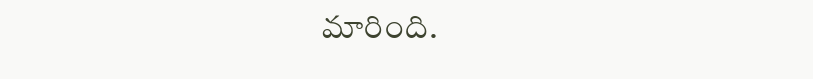మారింది.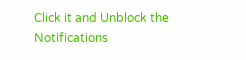Click it and Unblock the Notifications